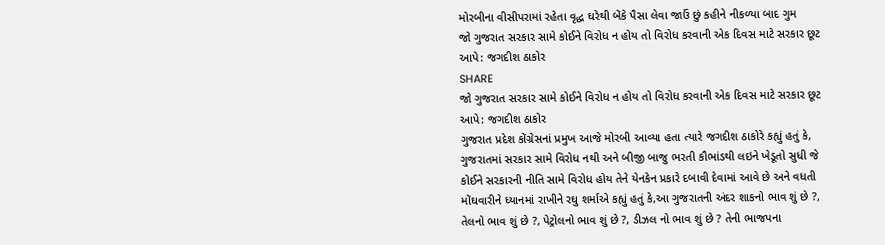મોરબીના વીસીપરામાં રહેતા વૃદ્ધ ઘરેથી બેંકે પૈસા લેવા જાઉં છું કહીને નીકળ્યા બાદ ગુમ
જો ગુજરાત સરકાર સામે કોઈને વિરોધ ન હોય તો વિરોધ કરવાની એક દિવસ માટે સરકાર છૂટ આપે: જગદીશ ઠાકોર
SHARE
જો ગુજરાત સરકાર સામે કોઈને વિરોધ ન હોય તો વિરોધ કરવાની એક દિવસ માટે સરકાર છૂટ આપે: જગદીશ ઠાકોર
ગુજરાત પ્રદેશ કોંગ્રેસનાં પ્રમુખ આજે મોરબી આવ્યા હતા ત્યારે જગદીશ ઠાકોરે કહ્યું હતું કે, ગુજરાતમાં સરકાર સામે વિરોધ નથી અને બીજી બાજુ ભરતી કૌભાંડથી લઇને ખેડૂતો સુધી જે કોઈને સરકારની નીતિ સામે વિરોધ હોય તેને યેનકેન પ્રકારે દબાવી દેવામાં આવે છે અને વધતી મોંઘવારીને ધ્યાનમાં રાખીને રઘુ શર્માએ કહ્યું હતું કે,આ ગુજરાતની અંદર શાકનો ભાવ શું છે ?, તેલનો ભાવ શું છે ?, પેટ્રોલનો ભાવ શું છે ?, ડીઝલ નો ભાવ શું છે ? તેની ભાજપના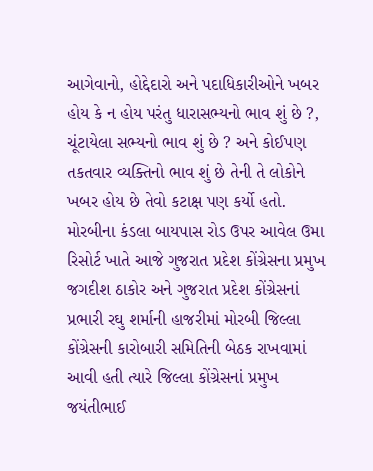આગેવાનો, હોદ્દેદારો અને પદાધિકારીઓને ખબર હોય કે ન હોય પરંતુ ધારાસભ્યનો ભાવ શું છે ?, ચૂંટાયેલા સભ્યનો ભાવ શું છે ? અને કોઈપણ તકતવાર વ્યક્તિનો ભાવ શું છે તેની તે લોકોને ખબર હોય છે તેવો કટાક્ષ પણ કર્યો હતો.
મોરબીના કંડલા બાયપાસ રોડ ઉપર આવેલ ઉમા રિસોર્ટ ખાતે આજે ગુજરાત પ્રદેશ કોંગ્રેસના પ્રમુખ જગદીશ ઠાકોર અને ગુજરાત પ્રદેશ કોંગ્રેસનાં પ્રભારી રઘુ શર્માની હાજરીમાં મોરબી જિલ્લા કોંગ્રેસની કારોબારી સમિતિની બેઠક રાખવામાં આવી હતી ત્યારે જિલ્લા કોંગ્રેસનાં પ્રમુખ જયંતીભાઈ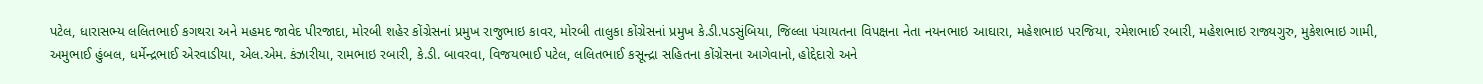પટેલ, ધારાસભ્ય લલિતભાઈ કગથરા અને મહમદ જાવેદ પીરજાદા, મોરબી શહેર કોંગ્રેસનાં પ્રમુખ રાજુભાઇ કાવર, મોરબી તાલુકા કોંગ્રેસનાં પ્રમુખ કે.ડી.પડસુંબિયા, જિલ્લા પંચાયતના વિપક્ષના નેતા નયનભાઇ આઘારા, મહેશભાઇ પરજિયા, રમેશભાઈ રબારી, મહેશભાઇ રાજ્યગુરુ, મુકેશભાઇ ગામી, અમુભાઈ હુંબલ, ધર્મેન્દ્રભાઈ એરવાડીયા, એલ.એમ. કંઝારીયા, રામભાઇ રબારી, કે.ડી. બાવરવા, વિજયભાઈ પટેલ, લલિતભાઈ કસૂન્દ્રા સહિતના કોંગ્રેસના આગેવાનો, હોદ્દેદારો અને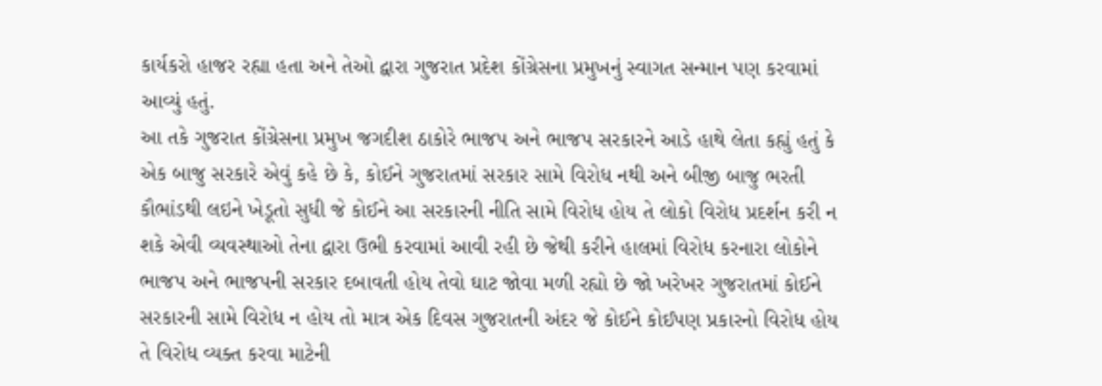કાર્યકરો હાજર રહ્યા હતા અને તેઓ દ્વારા ગુજરાત પ્રદેશ કોંગ્રેસના પ્રમુખનું સ્વાગત સન્માન પણ કરવામાં આવ્યું હતું.
આ તકે ગુજરાત કોંગ્રેસના પ્રમુખ જગદીશ ઠાકોરે ભાજપ અને ભાજપ સરકારને આડે હાથે લેતા કહ્યું હતું કે એક બાજુ સરકારે એવું કહે છે કે, કોઈને ગુજરાતમાં સરકાર સામે વિરોધ નથી અને બીજી બાજુ ભરતી કૌભાંડથી લઇને ખેડૂતો સુધી જે કોઈને આ સરકારની નીતિ સામે વિરોધ હોય તે લોકો વિરોધ પ્રદર્શન કરી ન શકે એવી વ્યવસ્થાઓ તેના દ્વારા ઉભી કરવામાં આવી રહી છે જેથી કરીને હાલમાં વિરોધ કરનારા લોકોને ભાજપ અને ભાજપની સરકાર દબાવતી હોય તેવો ઘાટ જોવા મળી રહ્યો છે જો ખરેખર ગુજરાતમાં કોઈને સરકારની સામે વિરોધ ન હોય તો માત્ર એક દિવસ ગુજરાતની અંદર જે કોઈને કોઈપણ પ્રકારનો વિરોધ હોય તે વિરોધ વ્યક્ત કરવા માટેની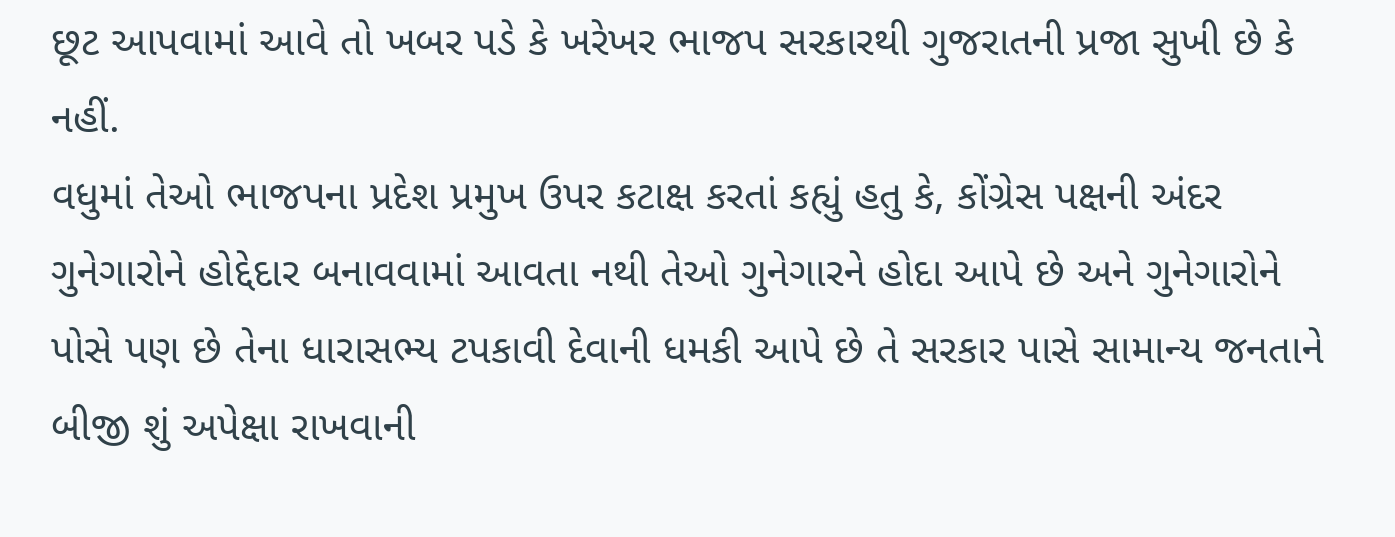છૂટ આપવામાં આવે તો ખબર પડે કે ખરેખર ભાજપ સરકારથી ગુજરાતની પ્રજા સુખી છે કે નહીં.
વધુમાં તેઓ ભાજપના પ્રદેશ પ્રમુખ ઉપર કટાક્ષ કરતાં કહ્યું હતુ કે, કોંગ્રેસ પક્ષની અંદર ગુનેગારોને હોદ્દેદાર બનાવવામાં આવતા નથી તેઓ ગુનેગારને હોદા આપે છે અને ગુનેગારોને પોસે પણ છે તેના ધારાસભ્ય ટપકાવી દેવાની ધમકી આપે છે તે સરકાર પાસે સામાન્ય જનતાને બીજી શું અપેક્ષા રાખવાની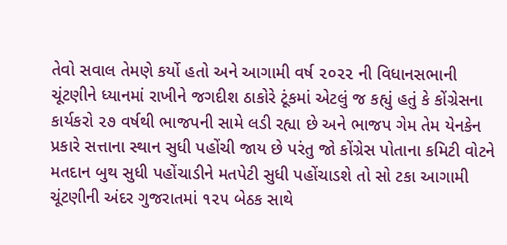તેવો સવાલ તેમણે કર્યો હતો અને આગામી વર્ષ ૨૦૨૨ ની વિધાનસભાની ચૂંટણીને ધ્યાનમાં રાખીને જગદીશ ઠાકોરે ટૂંકમાં એટલું જ કહ્યું હતું કે કોંગ્રેસના કાર્યકરો ૨૭ વર્ષથી ભાજપની સામે લડી રહ્યા છે અને ભાજપ ગેમ તેમ યેનકેન પ્રકારે સત્તાના સ્થાન સુધી પહોંચી જાય છે પરંતુ જો કોંગ્રેસ પોતાના કમિટી વોટને મતદાન બુથ સુધી પહોંચાડીને મતપેટી સુધી પહોંચાડશે તો સો ટકા આગામી ચૂંટણીની અંદર ગુજરાતમાં ૧૨૫ બેઠક સાથે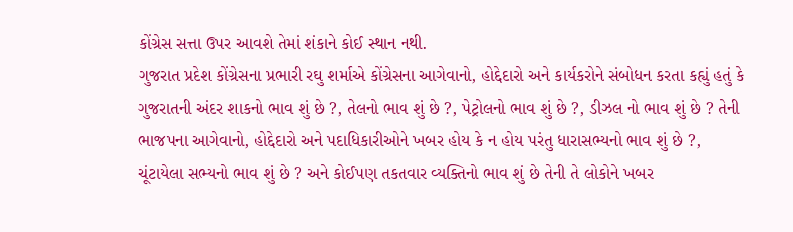કોંગ્રેસ સત્તા ઉપર આવશે તેમાં શંકાને કોઈ સ્થાન નથી.
ગુજરાત પ્રદેશ કોંગ્રેસના પ્રભારી રઘુ શર્માએ કોંગ્રેસના આગેવાનો, હોદ્દેદારો અને કાર્યકરોને સંબોધન કરતા કહ્યું હતું કે ગુજરાતની અંદર શાકનો ભાવ શું છે ?, તેલનો ભાવ શું છે ?, પેટ્રોલનો ભાવ શું છે ?, ડીઝલ નો ભાવ શું છે ? તેની ભાજપના આગેવાનો, હોદ્દેદારો અને પદાધિકારીઓને ખબર હોય કે ન હોય પરંતુ ધારાસભ્યનો ભાવ શું છે ?, ચૂંટાયેલા સભ્યનો ભાવ શું છે ? અને કોઈપણ તકતવાર વ્યક્તિનો ભાવ શું છે તેની તે લોકોને ખબર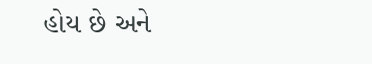હોય છે અને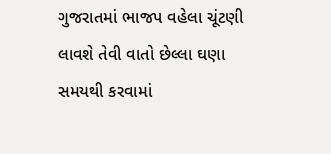ગુજરાતમાં ભાજપ વહેલા ચૂંટણી લાવશે તેવી વાતો છેલ્લા ઘણા સમયથી કરવામાં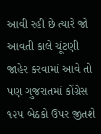આવી રહી છે ત્યારે જો આવતી કાલે ચૂંટણી જાહેર કરવામાં આવે તો પણ ગુજરાતમાં કોંગ્રેસ ૧૨૫ બેઠકો ઉપર જીતશે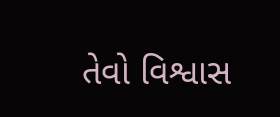તેવો વિશ્વાસ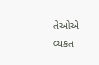તેઓએ વ્યકત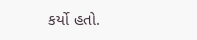કર્યો હતો.